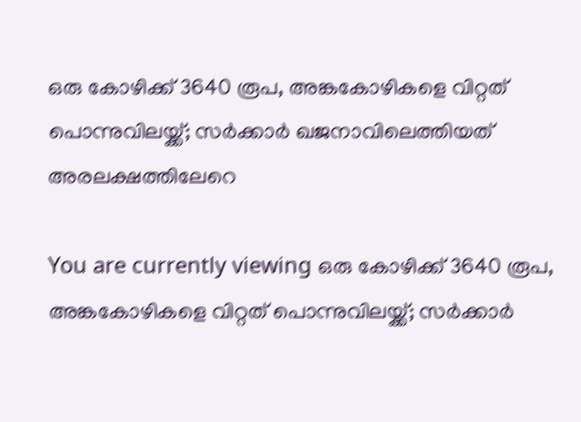ഒരു കോഴിക്ക് 3640 രൂപ, അങ്കകോഴികളെ വിറ്റത് പൊന്നുവിലയ്ക്ക്; സര്‍ക്കാര്‍ ഖജനാവിലെത്തിയത് അരലക്ഷത്തിലേറെ

You are currently viewing ഒരു കോഴിക്ക് 3640 രൂപ, അങ്കകോഴികളെ വിറ്റത് പൊന്നുവിലയ്ക്ക്; സര്‍ക്കാര്‍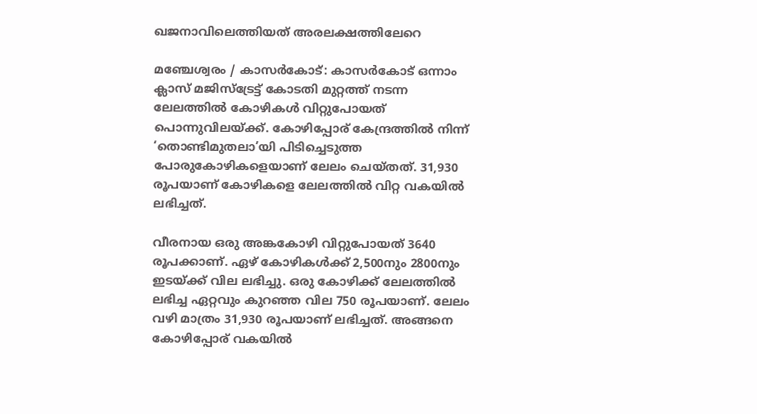ഖജനാവിലെത്തിയത് അരലക്ഷത്തിലേറെ

മഞ്ചേശ്വരം / കാസർകോട്: കാസര്‍കോട് ഒന്നാം ക്ലാസ് മജിസ്ട്രേട്ട് കോടതി മുറ്റത്ത് നടന്ന ലേലത്തിൽ കോഴികൾ വിറ്റുപോയത് പൊന്നുവിലയ്ക്ക്. കോഴിപ്പോര് കേന്ദ്രത്തില്‍ നിന്ന് ‘തൊണ്ടിമുതലാ’യി പിടിച്ചെടുത്ത പോരുകോഴികളെയാണ് ലേലം ചെയ്തത്. 31,930 രൂപയാണ് കോഴികളെ ലേലത്തില്‍ വിറ്റ വകയില്‍ ലഭിച്ചത്.

വീരനായ ഒരു അങ്കകോഴി വിറ്റുപോയത് 3640 രൂപക്കാണ്. ഏഴ് കോഴികള്‍ക്ക് 2,500നും 2800നും ഇടയ്ക്ക് വില ലഭിച്ചു. ഒരു കോഴിക്ക് ലേലത്തില്‍ ലഭിച്ച ഏറ്റവും കുറഞ്ഞ വില 750 രൂപയാണ്. ലേലം വഴി മാത്രം 31,930 രൂപയാണ് ലഭിച്ചത്. അങ്ങനെ കോഴിപ്പോര് വകയില്‍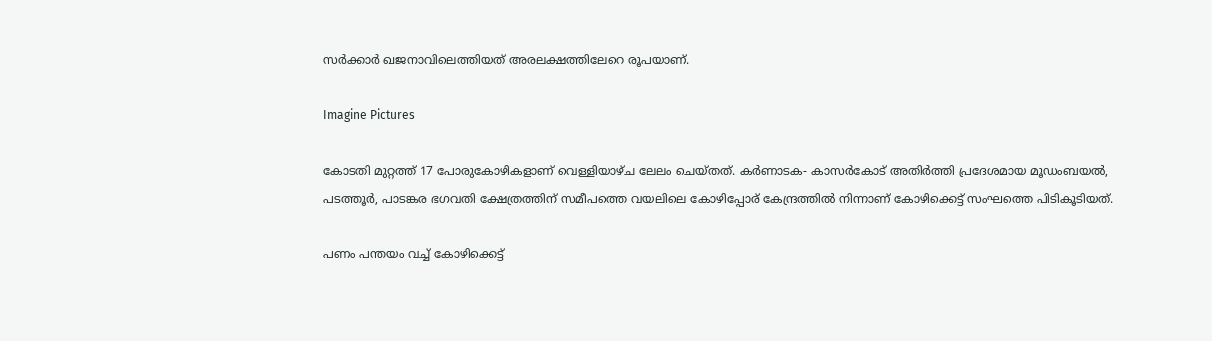സര്‍ക്കാര്‍ ഖജനാവിലെത്തിയത് അരലക്ഷത്തിലേറെ രൂപയാണ്.

Imagine Pictures

കോടതി മുറ്റത്ത് 17 പോരുകോഴികളാണ് വെള്ളിയാഴ്‌ച ലേലം ചെയ്‌തത്‌. കര്‍ണാടക- കാസര്‍കോട് അതിര്‍ത്തി പ്രദേശമായ മൂഡംബയല്‍, പടത്തൂര്‍, പാടങ്കര ഭഗവതി ക്ഷേത്രത്തിന് സമീപത്തെ വയലിലെ കോഴിപ്പോര് കേന്ദ്രത്തില്‍ നിന്നാണ്‌ കോഴിക്കെട്ട് സംഘത്തെ പിടികൂടിയത്.

പണം പന്തയം വച്ച്‌ കോഴിക്കെട്ട്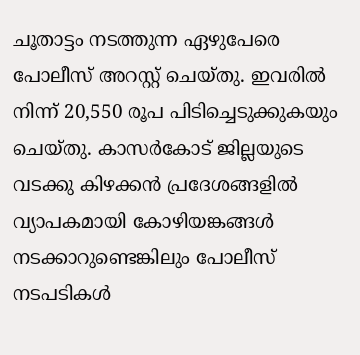ചൂതാട്ടം നടത്തുന്ന ഏഴുപേരെ പോലീസ് അറസ്റ്റ് ചെയ്തു. ഇവരില്‍ നിന്ന് 20,550 രൂപ പിടിച്ചെടുക്കുകയും ചെയ്‌തു. കാസർകോട് ജില്ലയുടെ വടക്കു കിഴക്കൻ പ്രദേശങ്ങളിൽ വ്യാപകമായി കോഴിയങ്കങ്ങൾ നടക്കാറുണ്ടെങ്കിലും പോലീസ് നടപടികൾ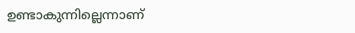ഉണ്ടാകുന്നില്ലെന്നാണ്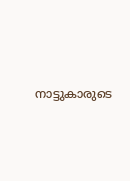നാട്ടുകാരുടെ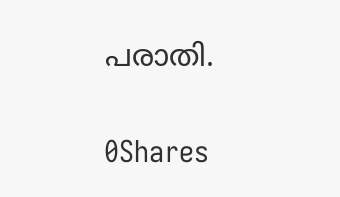പരാതി.

0Shares